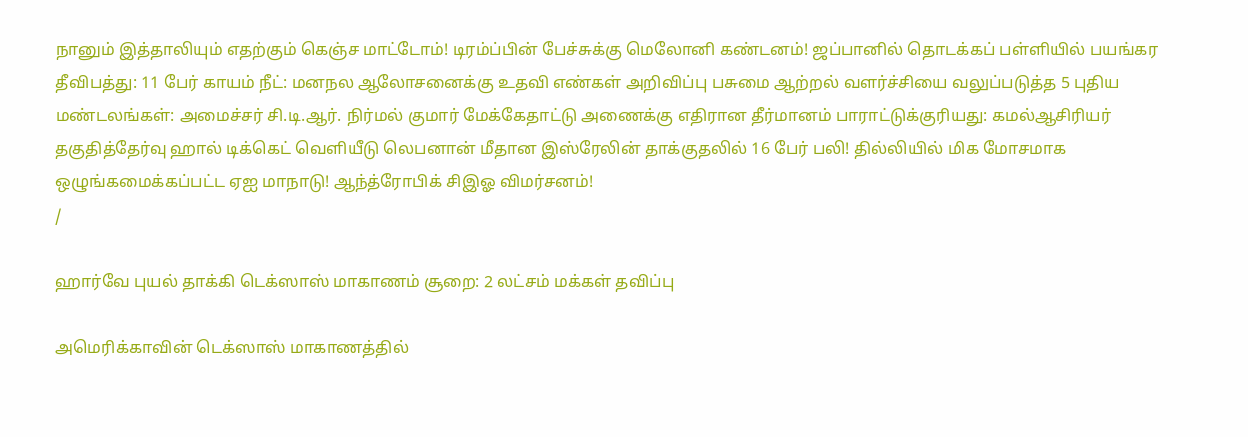நானும் இத்தாலியும் எதற்கும் கெஞ்ச மாட்டோம்! டிரம்ப்பின் பேச்சுக்கு மெலோனி கண்டனம்! ஜப்பானில் தொடக்கப் பள்ளியில் பயங்கர தீவிபத்து: 11 பேர் காயம் நீட்: மனநல ஆலோசனைக்கு உதவி எண்கள் அறிவிப்பு பசுமை ஆற்றல் வளர்ச்சியை வலுப்படுத்த 5 புதிய மண்டலங்கள்: அமைச்சர் சி.டி.ஆர். நிர்மல் குமார் மேக்கேதாட்டு அணைக்கு எதிரான தீர்மானம் பாராட்டுக்குரியது: கமல்ஆசிரியர் தகுதித்தேர்வு ஹால் டிக்கெட் வெளியீடு லெபனான் மீதான இஸ்ரேலின் தாக்குதலில் 16 பேர் பலி! தில்லியில் மிக மோசமாக ஒழுங்கமைக்கப்பட்ட ஏஐ மாநாடு! ஆந்த்ரோபிக் சிஇஓ விமர்சனம்!
/

ஹார்வே புயல் தாக்கி டெக்ஸாஸ் மாகாணம் சூறை: 2 லட்சம் மக்கள் தவிப்பு

அமெரிக்காவின் டெக்ஸாஸ் மாகாணத்தில்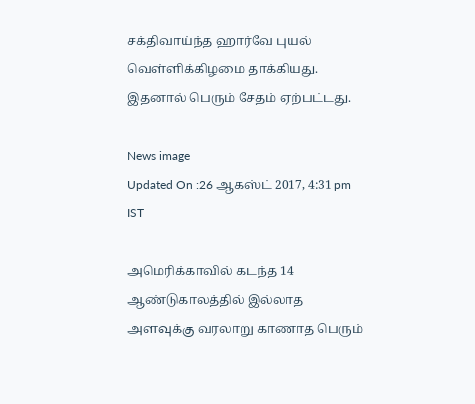சக்திவாய்ந்த ஹார்வே புயல் வெள்ளிக்கிழமை தாக்கியது. இதனால் பெரும் சேதம் ஏற்பட்டது.

News image
Updated On :26 ஆகஸ்ட் 2017, 4:31 pm IST

அமெரிக்காவில் கடந்த 14 ஆண்டுகாலத்தில் இல்லாத அளவுக்கு வரலாறு காணாத பெரும்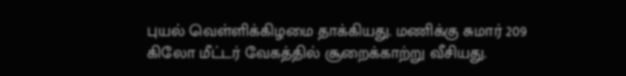புயல் வெள்ளிக்கிழமை தாக்கியது. மணிக்கு சுமார் 209 கிலோ மீட்டர் வேகத்தில் சூறைக்காற்று வீசியது.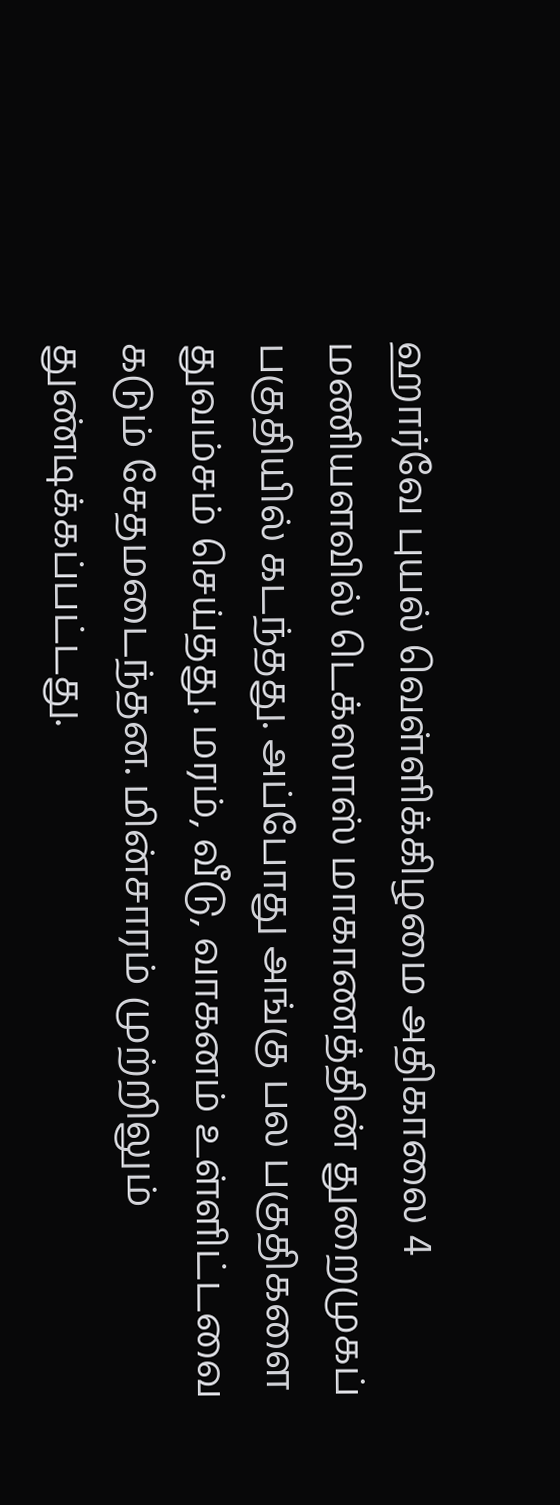ஹார்வே புயல் வெள்ளிக்கிழமை அதிகாலை 4 மணியளவில் டெக்ஸாஸ் மாகாணத்தின் துறைமுகப் பகுதியில் கடந்தது. அப்போது அங்கு பல பகுதிகளை துவம்சம் செய்தது. மரம், வீடு, வாகனம் உள்ளிட்டவை கடும் சேதமடைந்தன. மின்சாரம் முற்றிலும் துண்டிக்கப்பட்டது.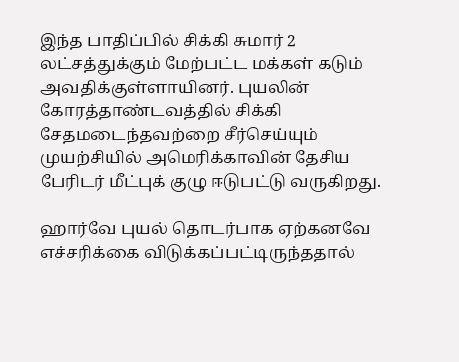இந்த பாதிப்பில் சிக்கி சுமார் 2 லட்சத்துக்கும் மேற்பட்ட மக்கள் கடும் அவதிக்குள்ளாயினர். புயலின் கோரத்தாண்டவத்தில் சிக்கி சேதமடைந்தவற்றை சீர்செய்யும் முயற்சியில் அமெரிக்காவின் தேசிய பேரிடர் மீட்புக் குழு ஈடுபட்டு வருகிறது.

ஹார்வே புயல் தொடர்பாக ஏற்கனவே எச்சரிக்கை விடுக்கப்பட்டிருந்ததால்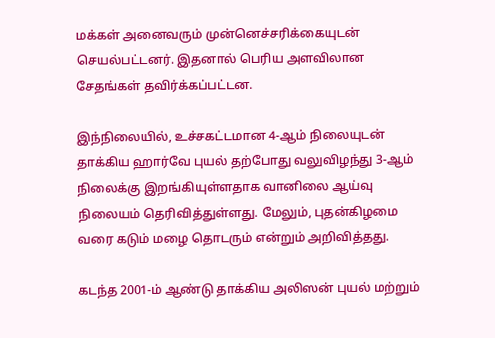மக்கள் அனைவரும் முன்னெச்சரிக்கையுடன் செயல்பட்டனர். இதனால் பெரிய அளவிலான சேதங்கள் தவிர்க்கப்பட்டன.

இந்நிலையில், உச்சகட்டமான 4-ஆம் நிலையுடன் தாக்கிய ஹார்வே புயல் தற்போது வலுவிழந்து 3-ஆம் நிலைக்கு இறங்கியுள்ளதாக வானிலை ஆய்வு நிலையம் தெரிவித்துள்ளது. மேலும், புதன்கிழமை வரை கடும் மழை தொடரும் என்றும் அறிவித்தது.

கடந்த 2001-ம் ஆண்டு தாக்கிய அலிஸன் புயல் மற்றும்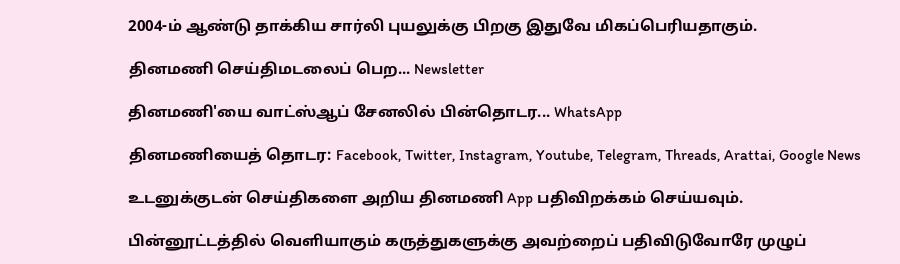2004-ம் ஆண்டு தாக்கிய சார்லி புயலுக்கு பிறகு இதுவே மிகப்பெரியதாகும்.

தினமணி செய்திமடலைப் பெற... Newsletter

தினமணி'யை வாட்ஸ்ஆப் சேனலில் பின்தொடர... WhatsApp

தினமணியைத் தொடர: Facebook, Twitter, Instagram, Youtube, Telegram, Threads, Arattai, Google News

உடனுக்குடன் செய்திகளை அறிய தினமணி App பதிவிறக்கம் செய்யவும்.

பின்னூட்டத்தில் வெளியாகும் கருத்துகளுக்கு அவற்றைப் பதிவிடுவோரே முழுப்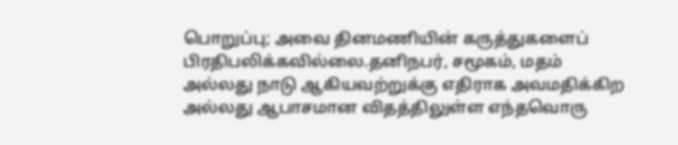பொறுப்பு; அவை தினமணியின் கருத்துகளைப் பிரதிபலிக்கவில்லை.தனிநபர், சமூகம், மதம் அல்லது நாடு ஆகியவற்றுக்கு எதிராக அவமதிக்கிற அல்லது ஆபாசமான விதத்திலுள்ள எந்தவொரு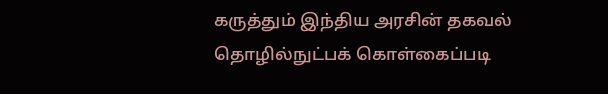கருத்தும் இந்திய அரசின் தகவல் தொழில்நுட்பக் கொள்கைப்படி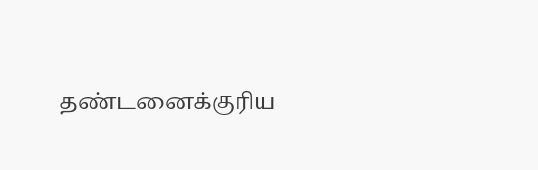தண்டனைக்குரிய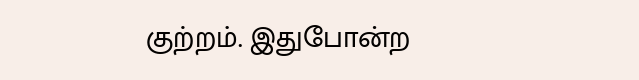குற்றம். இதுபோன்ற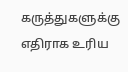கருத்துகளுக்கு எதிராக உரிய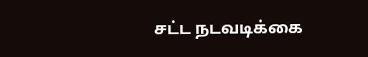சட்ட நடவடிக்கை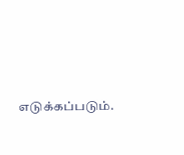எடுக்கப்படும்.